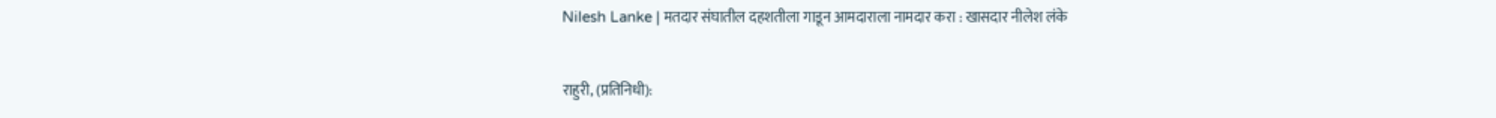Nilesh Lanke | मतदार संघातील दहशतीला गाडून आमदाराला नामदार करा : खासदार नीलेश लंके

राहुरी, (प्रतिनिधी):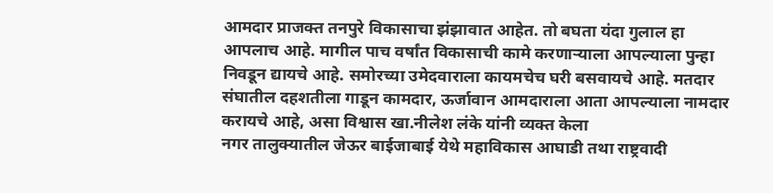आमदार प्राजक्त तनपुरे विकासाचा झंझावात आहेत. तो बघता यंदा गुलाल हा आपलाच आहे. मागील पाच वर्षांत विकासाची कामे करणाऱ्याला आपल्याला पुन्हा निवडून द्यायचे आहे. समोरच्या उमेदवाराला कायमचेच घरी बसवायचे आहे. मतदार संघातील दहशतीला गाडून कामदार, ऊर्जावान आमदाराला आता आपल्याला नामदार करायचे आहे, असा विश्वास खा.नीलेश लंके यांनी व्यक्त केला
नगर तालुक्यातील जेऊर बाईजाबाई येथे महाविकास आघाडी तथा राष्ट्रवादी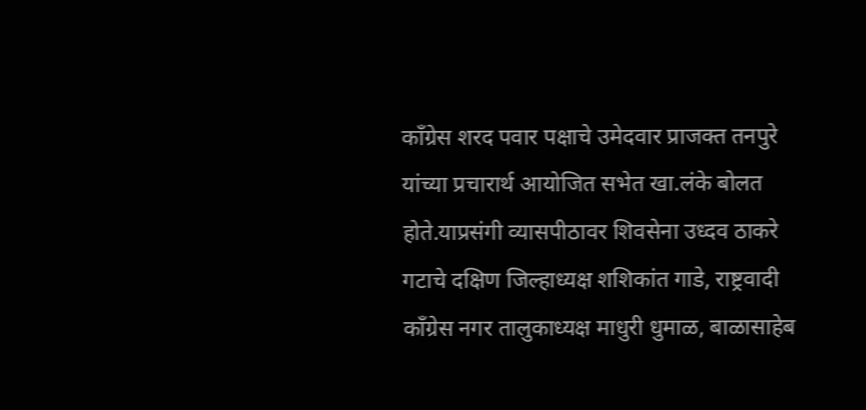काँग्रेस शरद पवार पक्षाचे उमेदवार प्राजक्त तनपुरे यांच्या प्रचारार्थ आयोजित सभेत खा.लंके बोलत होते.याप्रसंगी व्यासपीठावर शिवसेना उध्दव ठाकरे गटाचे दक्षिण जिल्हाध्यक्ष शशिकांत गाडे, राष्ट्रवादी काँग्रेस नगर तालुकाध्यक्ष माधुरी धुमाळ, बाळासाहेब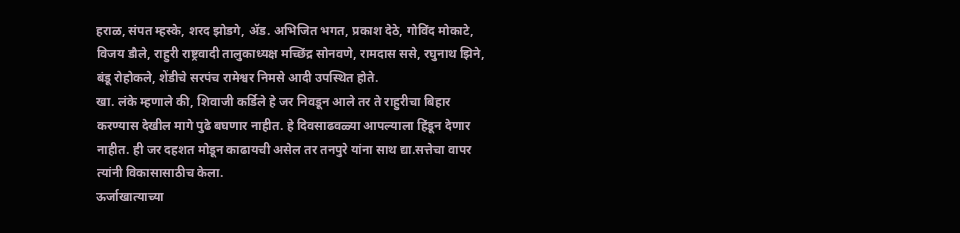हराळ, संपत म्हस्के, शरद झोडगे, ॲड. अभिजित भगत, प्रकाश देठे, गोविंद मोकाटे, विजय डौले, राहुरी राष्ट्रवादी तालुकाध्यक्ष मच्छिंद्र सोनवणे, रामदास ससे, रघुनाथ झिने, बंडू रोहोकले, शेंडीचे सरपंच रामेश्वर निमसे आदी उपस्थित होते.
खा. लंके म्हणाले की, शिवाजी कर्डिले हे जर निवडून आले तर ते राहुरीचा बिहार करण्यास देखील मागे पुढे बघणार नाहीत. हे दिवसाढवळ्या आपल्याला हिंडून देणार नाहीत. ही जर दहशत मोडून काढायची असेल तर तनपुरे यांना साथ द्या.सत्तेचा वापर त्यांनी विकासासाठीच केला.
ऊर्जाखात्याच्या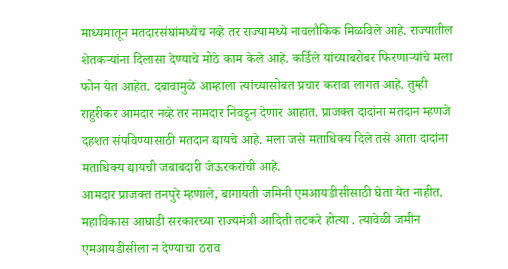माध्यमातून मतदारसंघांमध्येच नव्हे तर राज्यामध्ये नावलौकिक मिळविले आहे. राज्यातील शेतकऱ्यांना दिलासा देण्याचे मोठे काम केले आहे. कर्डिले यांच्याबरोबर फिरणाऱ्यांचे मला फोन येत आहेत. दबावामुळे आम्हाला त्यांच्यासोबत प्रचार करावा लागत आहे. तुम्ही राहुरीकर आमदार नव्हे तर नामदार निवडून देणार आहात. प्राजक्त दादांना मतदान म्हणजे दहशत संपविण्यासाठी मतदान द्यायचे आहे. मला जसे मताधिक्य दिले तसे आता दादांना मताधिक्य द्यायची जबाबदारी जेऊरकरांची आहे.
आमदार प्राजक्त तनपुरे म्हणाले, बागायती जमिनी एमआयडीसीसाठी घेता येत नाहीत. महाविकास आघाडी सरकारच्या राज्यमंत्री आदिती तटकरे होत्या . त्यावेळी जमीन एमआयडीसीला न देण्याचा ठराव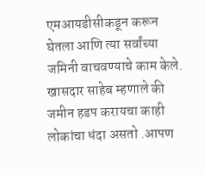एमआयडीसीकडून करून घेतला आणि त्या सर्वांच्या जमिनी वाचवण्याचे काम केले.
खासदार साहेब म्हणाले की जमीन हडप करायचा काही लोकांचा धंदा असतो .आपण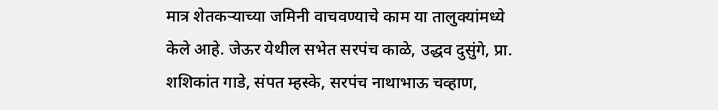मात्र शेतकऱ्याच्या जमिनी वाचवण्याचे काम या तालुक्यांमध्ये केले आहे. जेऊर येथील सभेत सरपंच काळे, उद्धव दुसुंगे, प्रा. शशिकांत गाडे, संपत म्हस्के, सरपंच नाथाभाऊ चव्हाण,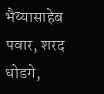भैय्यासाहेब पवार, शरद धोडगे,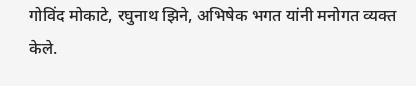गोविंद मोकाटे, रघुनाथ झिने, अभिषेक भगत यांनी मनोगत व्यक्त केले.